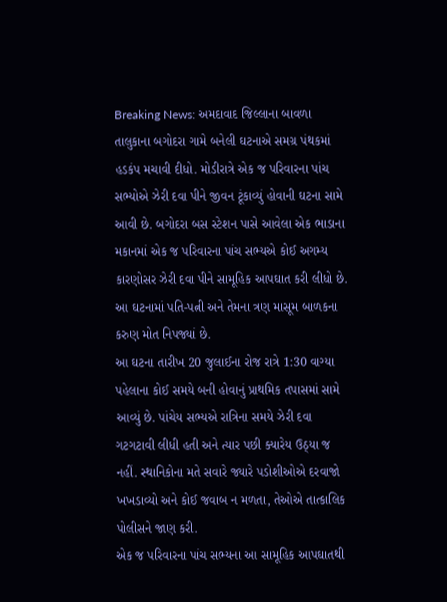Breaking News: અમદાવાદ જિલ્લાના બાવળા તાલુકાના બગોદરા ગામે બનેલી ઘટનાએ સમગ્ર પંથકમાં હડકંપ મચાવી દીધો. મોડીરાત્રે એક જ પરિવારના પાંચ સભ્યોએ ઝેરી દવા પીને જીવન ટૂંકાવ્યું હોવાની ઘટના સામે આવી છે. બગોદરા બસ સ્ટેશન પાસે આવેલા એક ભાડાના મકાનમાં એક જ પરિવારના પાંચ સભ્યએ કોઈ અગમ્ય કારણોસર ઝેરી દવા પીને સામૂહિક આપઘાત કરી લીધો છે. આ ઘટનામાં પતિ-પત્ની અને તેમના ત્રણ માસૂમ બાળકના કરુણ મોત નિપજ્યાં છે.
આ ઘટના તારીખ 20 જુલાઈના રોજ રાત્રે 1:30 વાગ્યા પહેલાના કોઈ સમયે બની હોવાનું પ્રાથમિક તપાસમાં સામે આવ્યું છે. પાંચેય સભ્યએ રાત્રિના સમયે ઝેરી દવા ગટગટાવી લીધી હતી અને ત્યાર પછી ક્યારેય ઉઠ્યા જ નહીં. સ્થાનિકોના મતે સવારે જ્યારે પડોશીઓએ દરવાજો ખખડાવ્યો અને કોઈ જવાબ ન મળતા, તેઓએ તાત્કાલિક પોલીસને જાણ કરી.
એક જ પરિવારના પાંચ સભ્યના આ સામૂહિક આપઘાતથી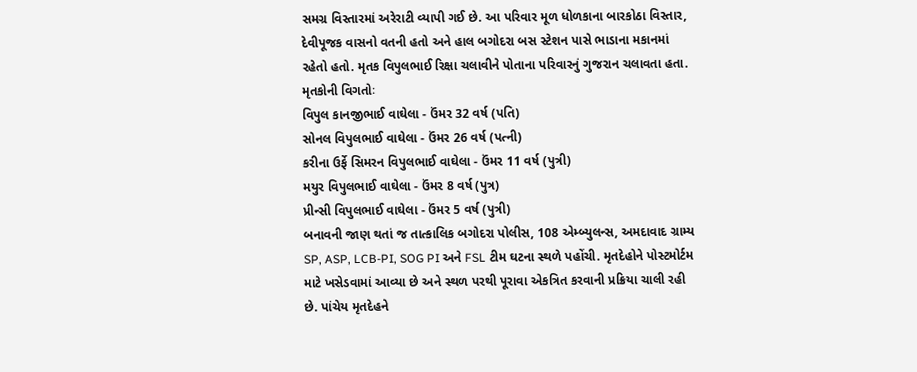સમગ્ર વિસ્તારમાં અરેરાટી વ્યાપી ગઈ છે. આ પરિવાર મૂળ ધોળકાના બારકોઠા વિસ્તાર, દેવીપૂજક વાસનો વતની હતો અને હાલ બગોદરા બસ સ્ટેશન પાસે ભાડાના મકાનમાં રહેતો હતો. મૃતક વિપુલભાઈ રિક્ષા ચલાવીને પોતાના પરિવારનું ગુજરાન ચલાવતા હતા.
મૃતકોની વિગતોઃ
વિપુલ કાનજીભાઈ વાઘેલા - ઉંમર 32 વર્ષ (પતિ)
સોનલ વિપુલભાઈ વાઘેલા - ઉંમર 26 વર્ષ (પત્ની)
કરીના ઉર્ફે સિમરન વિપુલભાઈ વાઘેલા - ઉંમર 11 વર્ષ (પુત્રી)
મયુર વિપુલભાઈ વાઘેલા - ઉંમર 8 વર્ષ (પુત્ર)
પ્રીન્સી વિપુલભાઈ વાઘેલા - ઉંમર 5 વર્ષ (પુત્રી)
બનાવની જાણ થતાં જ તાત્કાલિક બગોદરા પોલીસ, 108 એમ્બ્યુલન્સ, અમદાવાદ ગ્રામ્ય SP, ASP, LCB-PI, SOG PI અને FSL ટીમ ઘટના સ્થળે પહોંચી. મૃતદેહોને પોસ્ટમોર્ટમ માટે ખસેડવામાં આવ્યા છે અને સ્થળ પરથી પૂરાવા એકત્રિત કરવાની પ્રક્રિયા ચાલી રહી છે. પાંચેય મૃતદેહને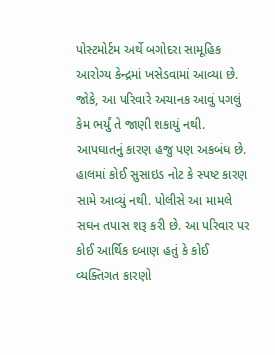પોસ્ટમોર્ટમ અર્થે બગોદરા સામૂહિક આરોગ્ય કેન્દ્રમાં ખસેડવામાં આવ્યા છે.
જોકે, આ પરિવારે અચાનક આવું પગલું કેમ ભર્યું તે જાણી શકાયું નથી. આપઘાતનું કારણ હજુ પણ અકબંધ છે. હાલમાં કોઈ સુસાઇડ નોટ કે સ્પષ્ટ કારણ સામે આવ્યું નથી. પોલીસે આ મામલે સઘન તપાસ શરૂ કરી છે. આ પરિવાર પર કોઈ આર્થિક દબાણ હતું કે કોઈ વ્યક્તિગત કારણો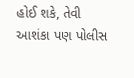હોઈ શકે, તેવી આશંકા પણ પોલીસ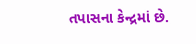તપાસના કેન્દ્રમાં છે.